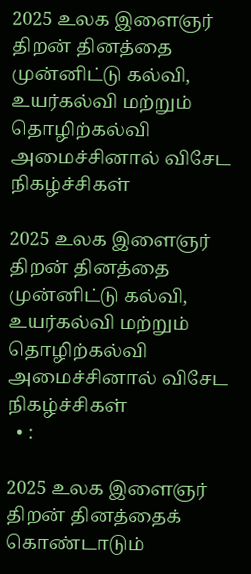2025 உலக இளைஞர் திறன் தினத்தை முன்னிட்டு கல்வி, உயர்கல்வி மற்றும் தொழிற்கல்வி அமைச்சினால் விசேட நிகழ்ச்சிகள்

2025 உலக இளைஞர் திறன் தினத்தை முன்னிட்டு கல்வி, உயர்கல்வி மற்றும் தொழிற்கல்வி அமைச்சினால் விசேட நிகழ்ச்சிகள்
  • :

2025 உலக இளைஞர் திறன் தினத்தைக் கொண்டாடும்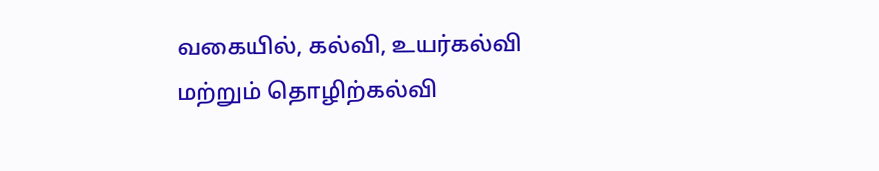வகையில், கல்வி, உயர்கல்வி மற்றும் தொழிற்கல்வி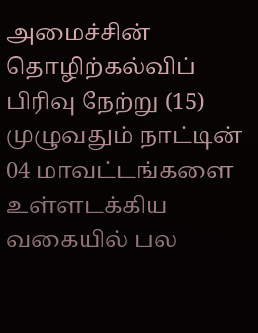அமைச்சின் தொழிற்கல்விப் பிரிவு நேற்று (15) முழுவதும் நாட்டின் 04 மாவட்டங்களை உள்ளடக்கிய வகையில் பல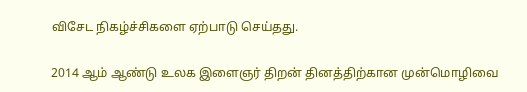விசேட நிகழ்ச்சிகளை ஏற்பாடு செய்தது.

2014 ஆம் ஆண்டு உலக இளைஞர் திறன் தினத்திற்கான முன்மொழிவை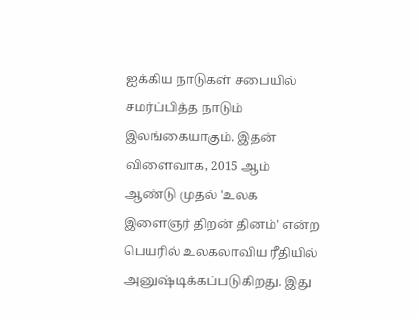ஐக்கிய நாடுகள் சபையில் சமர்ப்பித்த நாடும் இலங்கையாகும். இதன் விளைவாக, 2015 ஆம் ஆண்டு முதல் 'உலக இளைஞர் திறன் தினம்' என்ற பெயரில் உலகலாவிய ரீதியில் அனுஷ்டிக்கப்படுகிறது. இது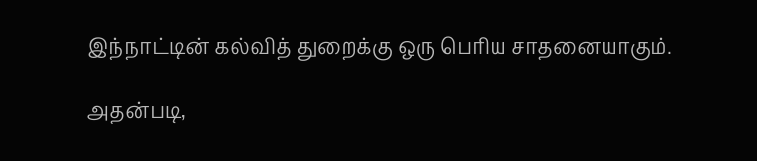இந்நாட்டின் கல்வித் துறைக்கு ஒரு பெரிய சாதனையாகும்.

அதன்படி,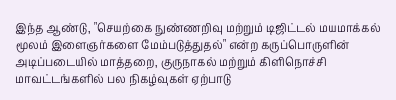இந்த ஆண்டு, "செயற்கை நுண்ணறிவு மற்றும் டிஜிட்டல் மயமாக்கல் மூலம் இளைஞர்களை மேம்படுத்துதல்" என்ற கருப்பொருளின் அடிப்படையில் மாத்தறை, குருநாகல் மற்றும் கிளிநொச்சி மாவட்டங்களில் பல நிகழ்வுகள் ஏற்பாடு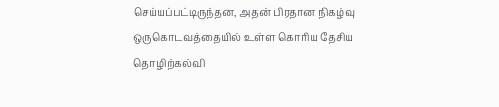செய்யப்பட்டிருந்தன, அதன் பிரதான நிகழ்வு ஒருகொடவத்தையில் உள்ள கொரிய தேசிய தொழிற்கல்வி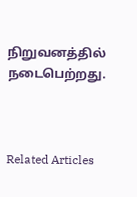நிறுவனத்தில் நடைபெற்றது.



Related Articles